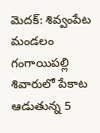మెదక్: శివ్వంపేట మండలం గంగాయిపల్లి శివారులో పేకాట ఆడుతున్న 5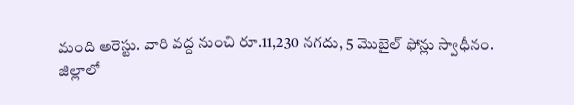మంది అరెస్టు. వారి వద్ద నుంచి రూ.11,230 నగదు, 5 మొబైల్ ఫోన్లు స్వాధీనం.
జిల్లాలో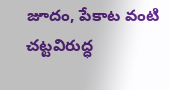జూదం, పేకాట వంటి చట్టవిరుద్ధ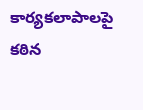కార్యకలాపాలపై కఠిన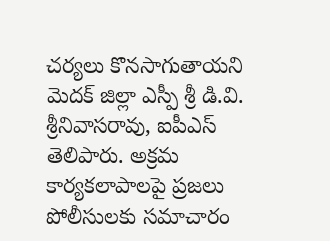చర్యలు కొనసాగుతాయని మెదక్ జిల్లా ఎస్పీ శ్రీ డి.వి. శ్రీనివాసరావు, ఐపీఎస్ తెలిపారు. అక్రమ కార్యకలాపాలపై ప్రజలు పోలీసులకు సమాచారం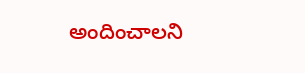అందించాలని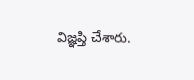విజ్ఞప్తి చేశారు.